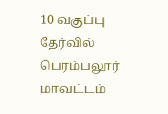10 வகுப்பு தேர்வில் பெரம்பலூர் மாவட்டம்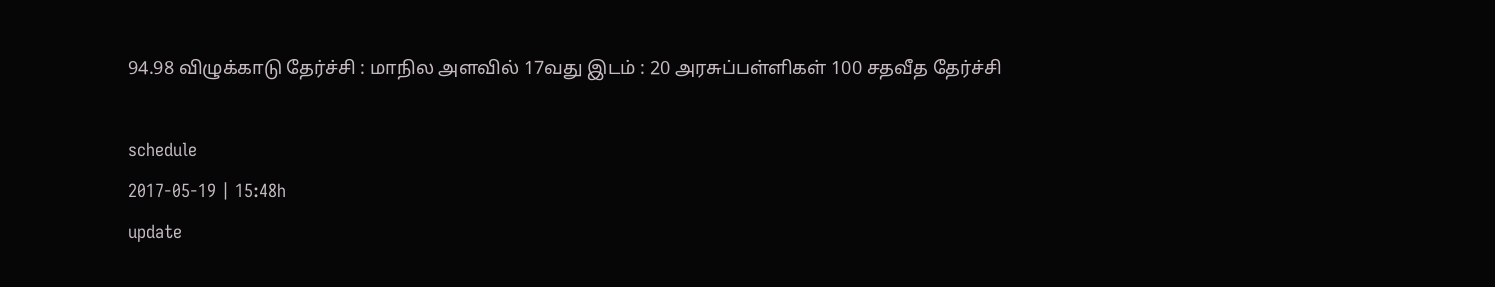94.98 விழுக்காடு தேர்ச்சி : மாநில அளவில் 17வது இடம் : 20 அரசுப்பள்ளிகள் 100 சதவீத தேர்ச்சி

schedule
2017-05-19 | 15:48h
update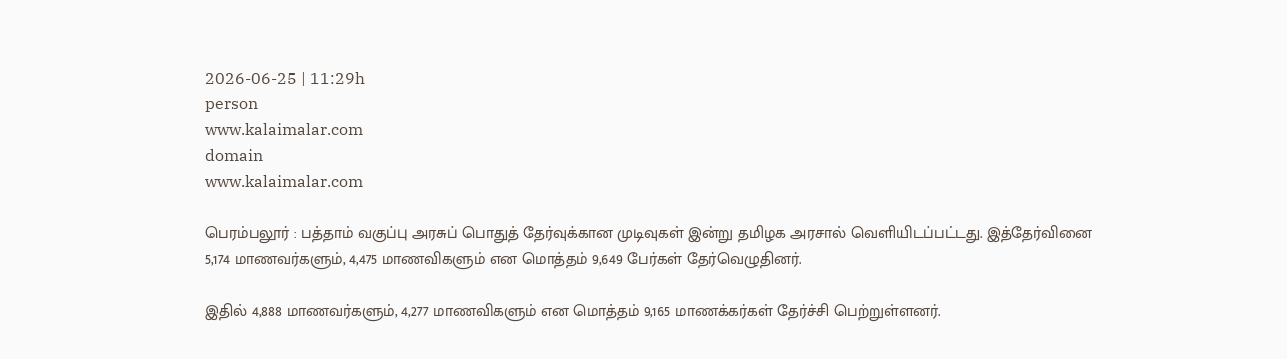2026-06-25 | 11:29h
person
www.kalaimalar.com
domain
www.kalaimalar.com

பெரம்பலூர் : பத்தாம் வகுப்பு அரசுப் பொதுத் தேர்வுக்கான முடிவுகள் இன்று தமிழக அரசால் வெளியிடப்பட்டது. இத்தேர்வினை 5,174 மாணவர்களும், 4,475 மாணவிகளும் என மொத்தம் 9,649 பேர்கள் தேர்வெழுதினர்.

இதில் 4,888 மாணவர்களும், 4,277 மாணவிகளும் என மொத்தம் 9,165 மாணக்கர்கள் தேர்ச்சி பெற்றுள்ளனர்.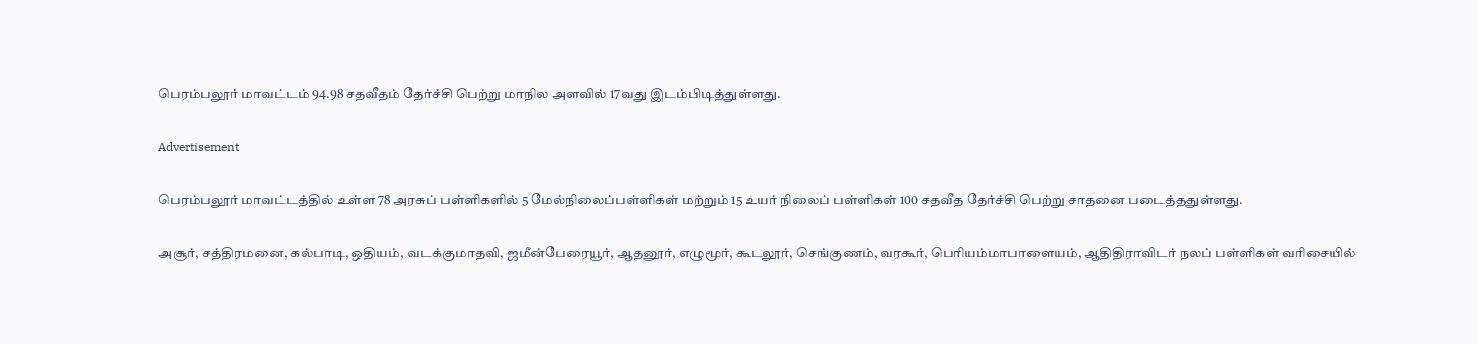பெரம்பலூர் மாவட்டம் 94.98 சதவீதம் தேர்ச்சி பெற்று மாநில அளவில் 17வது இடம்பிடித்துள்ளது.

Advertisement

பெரம்பலூர் மாவட்டத்தில் உள்ள 78 அரசுப் பள்ளிகளில் 5 மேல்நிலைப்பள்ளிகள் மற்றும் 15 உயர் நிலைப் பள்ளிகள் 100 சதவீத தேர்ச்சி பெற்று சாதனை படைத்ததுள்ளது.

அசூர், சத்திரமனை, கல்பாடி, ஒதியம், வடக்குமாதவி, ஜமீன்பேரையூர், ஆதனூர், எழுமூர், கூடலூர், செங்குணம், வரகூர், பெரியம்மாபாளையம், ஆதிதிராவிடர் நலப் பள்ளிகள் வரிசையில்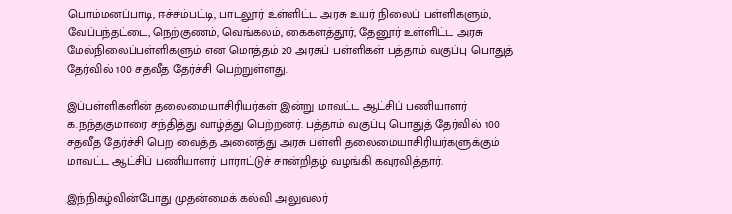பொம்மனப்பாடி, ஈச்சம்பட்டி, பாடலூர் உள்ளிட்ட அரசு உயர் நிலைப் பள்ளிகளும், வேப்பந்தட்டை, நெற்குணம், வெங்கலம், கைகளத்தூர், தேனூர் உள்ளிட்ட அரசு மேல்நிலைப்பள்ளிகளும் என மொத்தம் 20 அரசுப் பள்ளிகள் பத்தாம் வகுப்பு பொதுத் தேர்வில் 100 சதவீத தேர்ச்சி பெற்றுள்ளது.

இப்பள்ளிகளின் தலைமையாசிரியர்கள் இன்று மாவட்ட ஆட்சிப் பணியாளர் க.நந்தகுமாரை சந்தித்து வாழ்த்து பெற்றனர். பத்தாம் வகுப்பு பொதுத் தேர்வில் 100 சதவீத தேர்ச்சி பெற வைத்த அனைத்து அரசு பள்ளி தலைமையாசிரியர்களுக்கும் மாவட்ட ஆட்சிப் பணியாளர் பாராட்டுச் சான்றிதழ் வழங்கி கவுரவித்தார்.

இந்நிகழ்வின்போது முதன்மைக் கல்வி அலுவலர்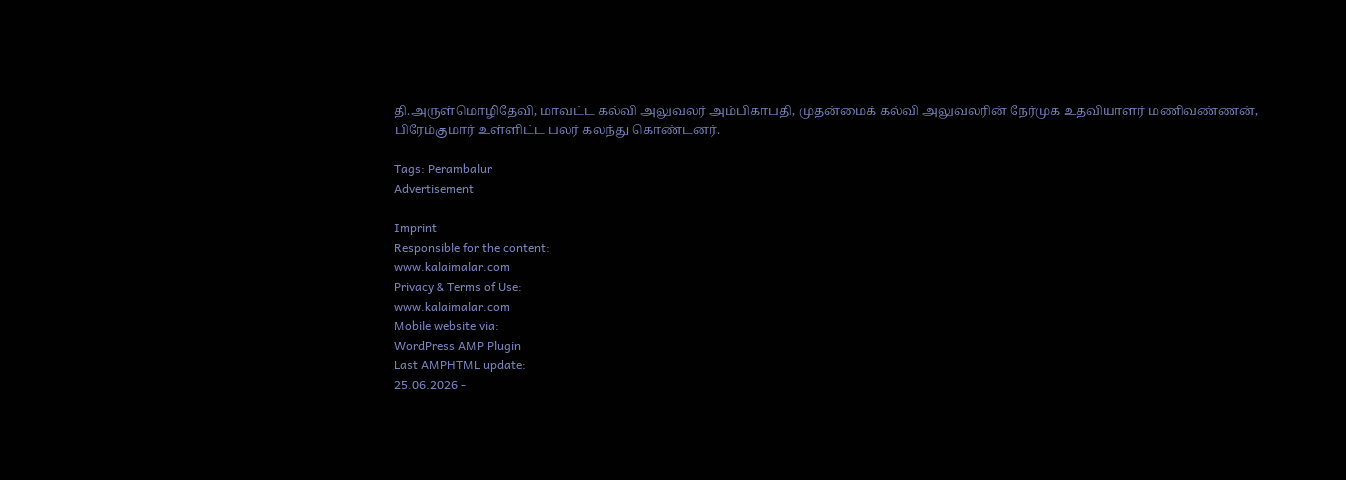தி.அருள்மொழிதேவி, மாவட்ட கல்வி அலுவலர் அம்பிகாபதி, முதன்மைக் கல்வி அலுவலரின் நேர்முக உதவியாளர் மணிவண்ணன், பிரேம்குமார் உள்ளிட்ட பலர் கலந்து கொண்டனர்.

Tags: Perambalur
Advertisement

Imprint
Responsible for the content:
www.kalaimalar.com
Privacy & Terms of Use:
www.kalaimalar.com
Mobile website via:
WordPress AMP Plugin
Last AMPHTML update:
25.06.2026 -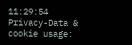11:29:54
Privacy-Data & cookie usage: